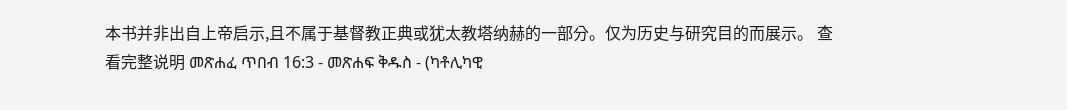本书并非出自上帝启示,且不属于基督教正典或犹太教塔纳赫的一部分。仅为历史与研究目的而展示。 查看完整说明 መጽሐፈ ጥበብ 16:3 - መጽሐፍ ቅዱስ - (ካቶሊካዊ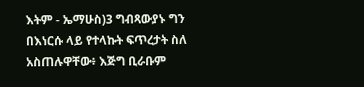እትም - ኤማሁስ)3 ግብጻውያኑ ግን በእነርሱ ላይ የተላኩት ፍጥረታት ስለ አስጠሉዋቸው፥ እጅግ ቢራቡም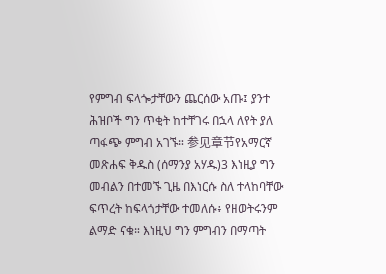የምግብ ፍላጐታቸውን ጨርሰው አጡ፤ ያንተ ሕዝቦች ግን ጥቂት ከተቸገሩ በኋላ ለየት ያለ ጣፋጭ ምግብ አገኙ። 参见章节የአማርኛ መጽሐፍ ቅዱስ (ሰማንያ አሃዱ)3 እነዚያ ግን መብልን በተመኙ ጊዜ በእነርሱ ስለ ተላከባቸው ፍጥረት ከፍላጎታቸው ተመለሱ፥ የዘወትሩንም ልማድ ናቁ። እነዚህ ግን ምግብን በማጣት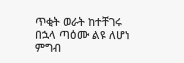ጥቂት ወራት ከተቸገሩ በኋላ ጣዕሙ ልዩ ለሆነ ምግብ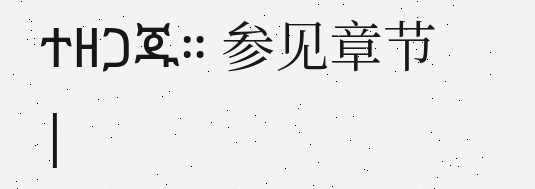ተዘጋጁ። 参见章节 |